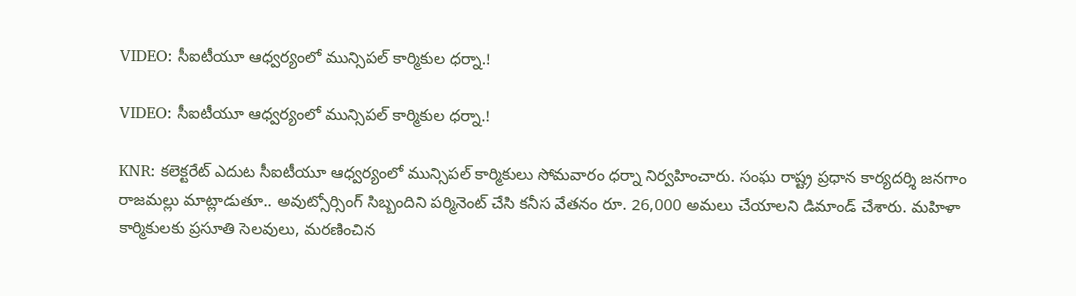VIDEO: సీఐటీయూ ఆధ్వర్యంలో మున్సిపల్ కార్మికుల ధర్నా.!

VIDEO: సీఐటీయూ ఆధ్వర్యంలో మున్సిపల్ కార్మికుల ధర్నా.!

KNR: కలెక్టరేట్ ఎదుట సీఐటీయూ ఆధ్వర్యంలో మున్సిపల్ కార్మికులు సోమవారం ధర్నా నిర్వహించారు. సంఘ రాష్ట్ర ప్రధాన కార్యదర్శి జనగాం రాజమల్లు మాట్లాడుతూ.. అవుట్సోర్సింగ్ సిబ్బందిని పర్మినెంట్ చేసి కనీస వేతనం రూ. 26,000 అమలు చేయాలని డిమాండ్ చేశారు. మహిళా కార్మికులకు ప్రసూతి సెలవులు, మరణించిన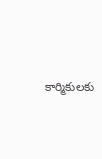కార్మికులకు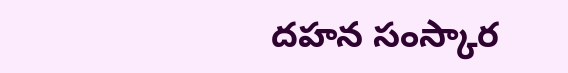దహన సంస్కార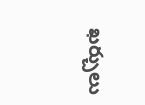ఖర్చులు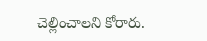చెల్లించాలని కోరారు.